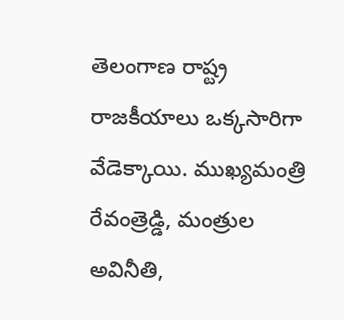తెలంగాణ రాష్ట్ర రాజకీయాలు ఒక్కసారిగా వేడెక్కాయి. ముఖ్యమంత్రి రేవంత్రెడ్డి, మంత్రుల అవినీతి,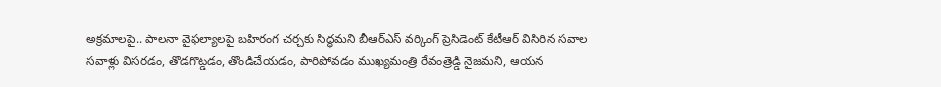అక్రమాలపై.. పాలనా వైఫల్యాలపై బహిరంగ చర్చకు సిద్ధమని బీఆర్ఎస్ వర్కింగ్ ప్రెసిడెంట్ కేటీఆర్ విసిరిన సవాల
సవాళ్లు విసరడం, తొడగొట్డడం, తొండిచేయడం, పారిపోవడం ముఖ్యమంత్రి రేవంత్రెడ్డి నైజమని, ఆయన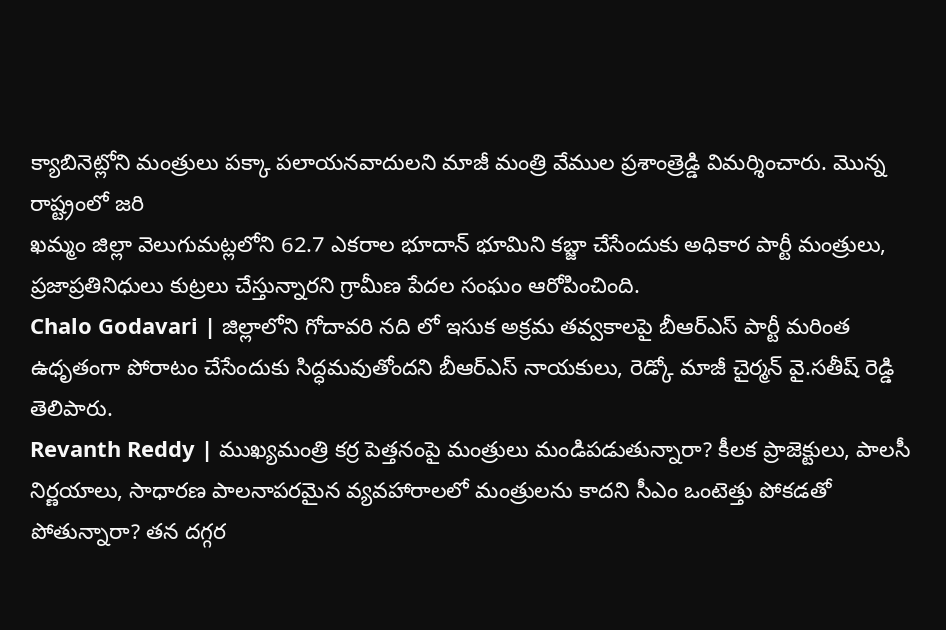క్యాబినెట్లోని మంత్రులు పక్కా పలాయనవాదులని మాజీ మంత్రి వేముల ప్రశాంత్రెడ్డి విమర్శించారు. మొన్న రాష్ట్రంలో జరి
ఖమ్మం జిల్లా వెలుగుమట్లలోని 62.7 ఎకరాల భూదాన్ భూమిని కబ్జా చేసేందుకు అధికార పార్టీ మంత్రులు, ప్రజాప్రతినిధులు కుట్రలు చేస్తున్నారని గ్రామీణ పేదల సంఘం ఆరోపించింది.
Chalo Godavari | జిల్లాలోని గోదావరి నది లో ఇసుక అక్రమ తవ్వకాలపై బీఆర్ఎస్ పార్టీ మరింత ఉధృతంగా పోరాటం చేసేందుకు సిద్ధమవుతోందని బీఆర్ఎస్ నాయకులు, రెడ్కో మాజీ చైర్మన్ వై.సతీష్ రెడ్డి తెలిపారు.
Revanth Reddy | ముఖ్యమంత్రి కర్ర పెత్తనంపై మంత్రులు మండిపడుతున్నారా? కీలక ప్రాజెక్టులు, పాలసీ నిర్ణయాలు, సాధారణ పాలనాపరమైన వ్యవహారాలలో మంత్రులను కాదని సీఎం ఒంటెత్తు పోకడతో పోతున్నారా? తన దగ్గర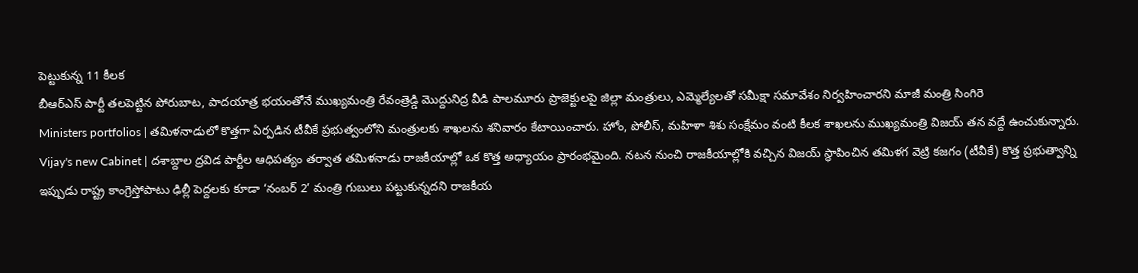పెట్టుకున్న 11 కీలక
బీఆర్ఎస్ పార్టీ తలపెట్టిన పోరుబాట, పాదయాత్ర భయంతోనే ముఖ్యమంత్రి రేవంత్రెడ్డి మొద్దునిద్ర వీడి పాలమూరు ప్రాజెక్టులపై జిల్లా మంత్రులు, ఎమ్మెల్యేలతో సమీక్షా సమావేశం నిర్వహించారని మాజీ మంత్రి సింగిరె
Ministers portfolios | తమిళనాడులో కొత్తగా ఏర్పడిన టీవీకే ప్రభుత్వంలోని మంత్రులకు శాఖలను శనివారం కేటాయించారు. హోం, పోలీస్, మహిళా శిశు సంక్షేమం వంటి కీలక శాఖలను ముఖ్యమంత్రి విజయ్ తన వద్దే ఉంచుకున్నారు.
Vijay's new Cabinet | దశాబ్దాల ద్రవిడ పార్టీల ఆధిపత్యం తర్వాత తమిళనాడు రాజకీయాల్లో ఒక కొత్త అధ్యాయం ప్రారంభమైంది. నటన నుంచి రాజకీయాల్లోకి వచ్చిన విజయ్ స్థాపించిన తమిళగ వెట్రి కజగం (టీవీకే) కొత్త ప్రభుత్వాన్ని
ఇప్పుడు రాష్ట్ర కాంగ్రెస్తోపాటు ఢిల్లీ పెద్దలకు కూడా ‘నంబర్ 2’ మంత్రి గుబులు పట్టుకున్నదని రాజకీయ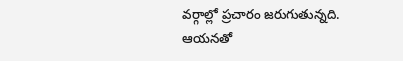వర్గాల్లో ప్రచారం జరుగుతున్నది. ఆయనతో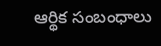ఆర్థిక సంబంధాలు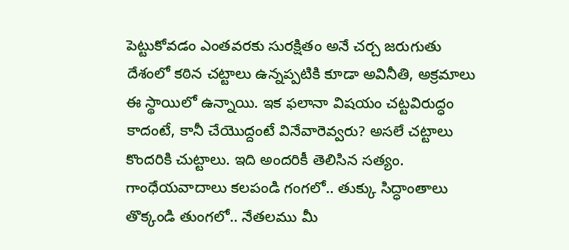పెట్టుకోవడం ఎంతవరకు సురక్షితం అనే చర్చ జరుగుతు
దేశంలో కఠిన చట్టాలు ఉన్నప్పటికి కూడా అవినీతి, అక్రమాలు ఈ స్థాయిలో ఉన్నాయి. ఇక ఫలానా విషయం చట్టవిరుద్ధం కాదంటే, కానీ చేయొద్దంటే వినేవారెవ్వరు? అసలే చట్టాలు కొందరికి చుట్టాలు. ఇది అందరికీ తెలిసిన సత్యం.
గాంధేయవాదాలు కలపండి గంగలో.. తుక్కు సిద్ధాంతాలు తొక్కండి తుంగలో.. నేతలము మీ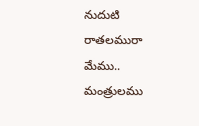నుదుటి రాతలమురా మేము.. మంత్రులము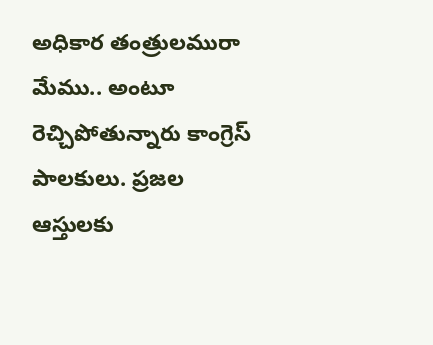అధికార తంత్రులమురా మేము.. అంటూ రెచ్చిపోతున్నారు కాంగ్రెస్ పాలకులు. ప్రజల ఆస్తులకు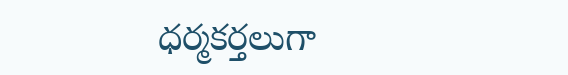ధర్మకర్తలుగా